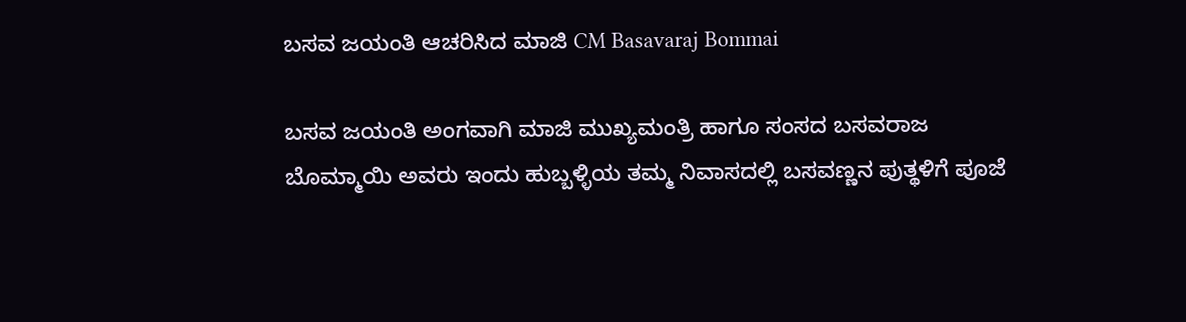ಬಸವ ಜಯಂತಿ ಆಚರಿಸಿದ ಮಾಜಿ CM Basavaraj Bommai

ಬಸವ ಜಯಂತಿ ಅಂಗವಾಗಿ ಮಾಜಿ ಮುಖ್ಯಮಂತ್ರಿ ಹಾಗೂ ಸಂಸದ ಬಸವರಾಜ ಬೊಮ್ಮಾಯಿ ಅವರು ಇಂದು ಹುಬ್ಬಳ್ಳಿಯ ತಮ್ಮ ನಿವಾಸದಲ್ಲಿ ಬಸವಣ್ಣನ ಪುತ್ಥಳಿಗೆ ಪೂಜೆ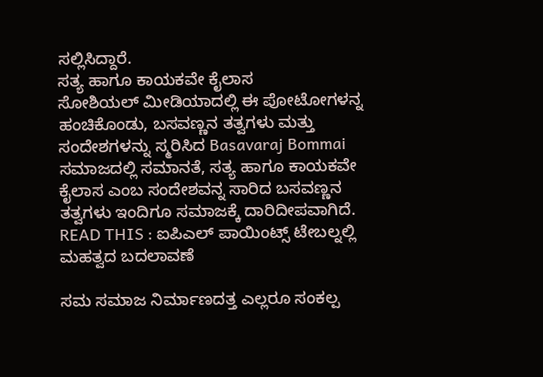ಸಲ್ಲಿಸಿದ್ದಾರೆ.
ಸತ್ಯ ಹಾಗೂ ಕಾಯಕವೇ ಕೈಲಾಸ
ಸೋಶಿಯಲ್ ಮೀಡಿಯಾದಲ್ಲಿ ಈ ಪೋಟೋಗಳನ್ನ ಹಂಚಿಕೊಂಡು, ಬಸವಣ್ಣನ ತತ್ವಗಳು ಮತ್ತು ಸಂದೇಶಗಳನ್ನು ಸ್ಮರಿಸಿದ Basavaraj Bommai ಸಮಾಜದಲ್ಲಿ ಸಮಾನತೆ, ಸತ್ಯ ಹಾಗೂ ಕಾಯಕವೇ ಕೈಲಾಸ ಎಂಬ ಸಂದೇಶವನ್ನ ಸಾರಿದ ಬಸವಣ್ಣನ ತತ್ವಗಳು ಇಂದಿಗೂ ಸಮಾಜಕ್ಕೆ ದಾರಿದೀಪವಾಗಿದೆ.
READ THIS : ಐಪಿಎಲ್ ಪಾಯಿಂಟ್ಸ್ ಟೇಬಲ್ನಲ್ಲಿ ಮಹತ್ವದ ಬದಲಾವಣೆ

ಸಮ ಸಮಾಜ ನಿರ್ಮಾಣದತ್ತ ಎಲ್ಲರೂ ಸಂಕಲ್ಪ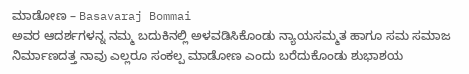ಮಾಡೋಣ – Basavaraj Bommai
ಅವರ ಆದರ್ಶಗಳನ್ನ ನಮ್ಮ ಬದುಕಿನಲ್ಲಿ ಅಳವಡಿಸಿಕೊಂಡು ನ್ಯಾಯಸಮ್ಮತ ಹಾಗೂ ಸಮ ಸಮಾಜ ನಿರ್ಮಾಣದತ್ತ ನಾವು ಎಲ್ಲರೂ ಸಂಕಲ್ಪ ಮಾಡೋಣ ಎಂದು ಬರೆದುಕೊಂಡು ಶುಭಾಶಯ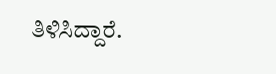ತಿಳಿಸಿದ್ದಾರೆ.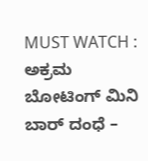MUST WATCH : ಅಕ್ರಮ ಬೋಟಿಂಗ್ ಮಿನಿ ಬಾರ್ ದಂಧೆ –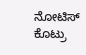ನೋಟಿಸ್ ಕೊಟ್ರು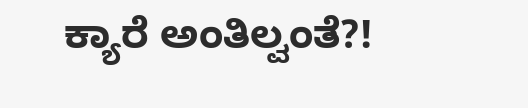ಕ್ಯಾರೆ ಅಂತಿಲ್ವಂತೆ?!